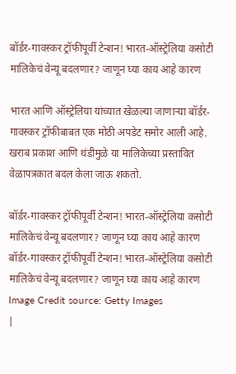बॉर्डर-गावस्कर ट्रॉफीपूर्वी टेन्शन! भारत-ऑस्ट्रेलिया कसोटी मालिकेचं वेन्यू बदलणार? जाणून घ्या काय आहे कारण

भारत आणि ऑस्ट्रेलिया यांच्यात खेळल्या जाणाऱ्या बॉर्डर-गावस्कर ट्रॉफीबाबत एक मोठी अपडेट समोर आली आहे. खराब प्रकाश आणि थंडीमुळे या मालिकेच्या प्रस्तावित वेळापत्रकात बदल केला जाऊ शकतो.

बॉर्डर-गावस्कर ट्रॉफीपूर्वी टेन्शन! भारत-ऑस्ट्रेलिया कसोटी मालिकेचं वेन्यू बदलणार? जाणून घ्या काय आहे कारण
बॉर्डर-गावस्कर ट्रॉफीपूर्वी टेन्शन! भारत-ऑस्ट्रेलिया कसोटी मालिकेचं वेन्यू बदलणार? जाणून घ्या काय आहे कारण
Image Credit source: Getty Images
|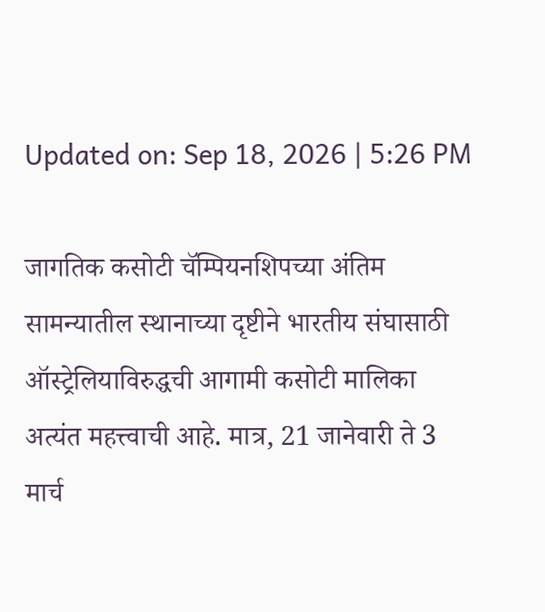Updated on: Sep 18, 2026 | 5:26 PM

जागतिक कसोटी चॅम्पियनशिपच्या अंतिम सामन्यातील स्थानाच्या दृष्टीने भारतीय संघासाठी ऑस्ट्रेलियाविरुद्धची आगामी कसोटी मालिका अत्यंत महत्त्वाची आहे. मात्र, 21 जानेवारी ते 3 मार्च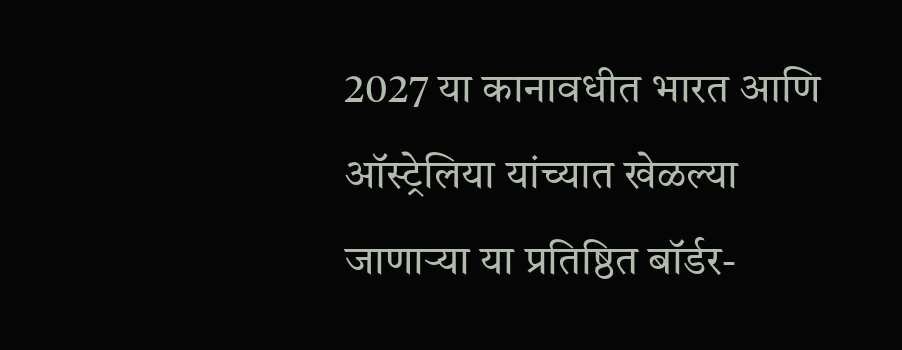2027 या कानावधीत भारत आणि ऑस्ट्रेलिया यांच्यात खेळल्या जाणाऱ्या या प्रतिष्ठित बॉर्डर-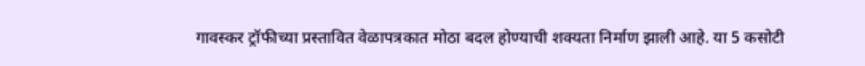गावस्कर ट्रॉफीच्या प्रस्तावित वेळापत्रकात मोठा बदल होण्याची शक्यता निर्माण झाली आहे. या 5 कसोटी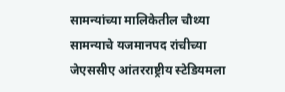सामन्यांच्या मालिकेतील चौथ्या सामन्याचे यजमानपद रांचीच्या जेएससीए आंतरराष्ट्रीय स्टेडियमला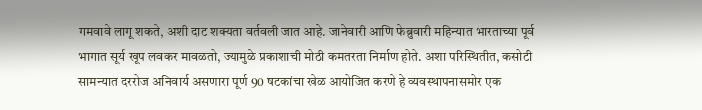गमवावे लागू शकते, अशी दाट शक्यता वर्तवली जात आहे. जानेवारी आणि फेब्रुवारी महिन्यात भारताच्या पूर्व भागात सूर्य खूप लवकर मावळतो, ज्यामुळे प्रकाशाची मोठी कमतरता निर्माण होते. अशा परिस्थितीत, कसोटी सामन्यात दररोज अनिवार्य असणारा पूर्ण 90 षटकांचा खेळ आयोजित करणे हे व्यवस्थापनासमोर एक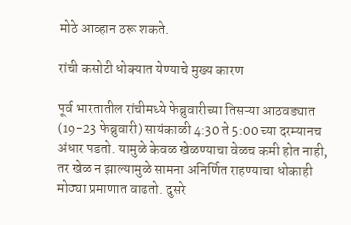मोठे आव्हान ठरू शकते.

रांची कसोटी धोक्यात येण्याचे मुख्य कारण

पूर्व भारतातील रांचीमध्ये फेब्रुवारीच्या तिसऱ्या आठवड्यात (19-23 फेब्रुवारी) सायंकाळी 4:30 ते 5:00 च्या दरम्यानच अंधार पडतो. यामुळे केवळ खेळण्याचा वेळच कमी होत नाही, तर खेळ न झाल्यामुळे सामना अनिर्णित राहण्याचा धोकाही मोठ्या प्रमाणात वाढतो. दुसरे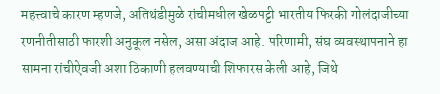महत्त्वाचे कारण म्हणजे, अतिथंडीमुळे रांचीमधील खेळपट्टी भारतीय फिरकी गोलंदाजीच्या रणनीतीसाठी फारशी अनुकूल नसेल, असा अंदाज आहे. परिणामी, संघ व्यवस्थापनाने हा सामना रांचीऐवजी अशा ठिकाणी हलवण्याची शिफारस केली आहे, जिथे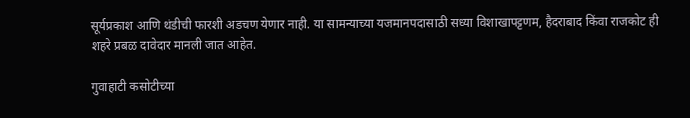सूर्यप्रकाश आणि थंडीची फारशी अडचण येणार नाही. या सामन्याच्या यजमानपदासाठी सध्या विशाखापट्टणम, हैदराबाद किंवा राजकोट ही शहरे प्रबळ दावेदार मानली जात आहेत.

गुवाहाटी कसोटीच्या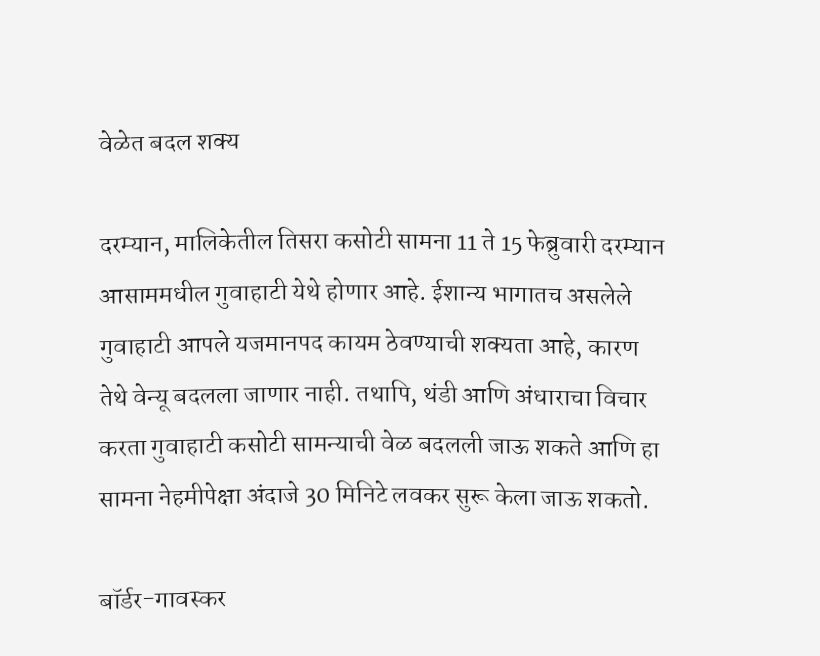वेळेत बदल शक्य

दरम्यान, मालिकेतील तिसरा कसोटी सामना 11 ते 15 फेब्रुवारी दरम्यान आसाममधील गुवाहाटी येथे होणार आहे. ईशान्य भागातच असलेले गुवाहाटी आपले यजमानपद कायम ठेवण्याची शक्यता आहे, कारण तेथे वेन्यू बदलला जाणार नाही. तथापि, थंडी आणि अंधाराचा विचार करता गुवाहाटी कसोटी सामन्याची वेळ बदलली जाऊ शकते आणि हा सामना नेहमीपेक्षा अंदाजे 30 मिनिटे लवकर सुरू केला जाऊ शकतो.

बॉर्डर-गावस्कर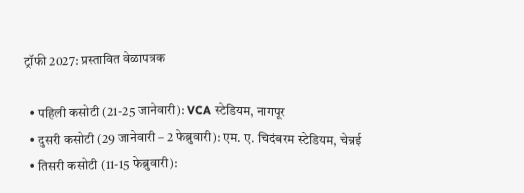ट्रॉफी 2027: प्रस्तावित वेळापत्रक

  • पहिली कसोटी (21-25 जानेवारी): VCA स्टेडियम, नागपूर
  • दुसरी कसोटी (29 जानेवारी – 2 फेब्रुवारी): एम. ए. चिदंबरम स्टेडियम, चेन्नई
  • तिसरी कसोटी (11-15 फेब्रुवारी):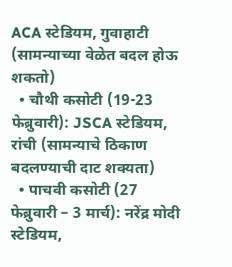ACA स्टेडियम, गुवाहाटी (सामन्याच्या वेळेत बदल होऊ शकतो)
  • चौथी कसोटी (19-23 फेब्रुवारी): JSCA स्टेडियम, रांची (सामन्याचे ठिकाण बदलण्याची दाट शक्यता)
  • पाचवी कसोटी (27 फेब्रुवारी – 3 मार्च): नरेंद्र मोदी स्टेडियम,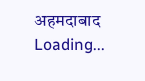अहमदाबाद
Loading...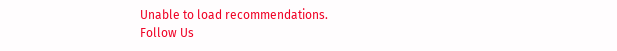Unable to load recommendations.
Follow Us